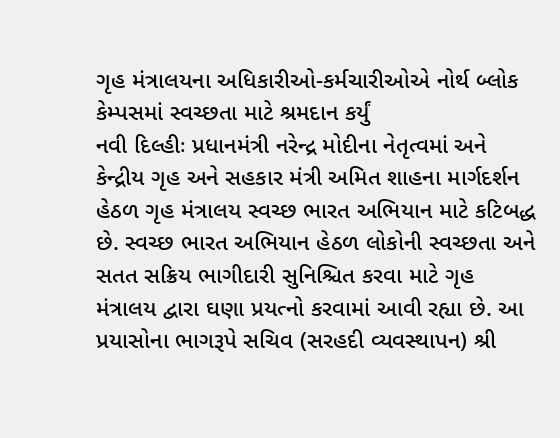ગૃહ મંત્રાલયના અધિકારીઓ-કર્મચારીઓએ નોર્થ બ્લોક કેમ્પસમાં સ્વચ્છતા માટે શ્રમદાન કર્યું
નવી દિલ્હીઃ પ્રધાનમંત્રી નરેન્દ્ર મોદીના નેતૃત્વમાં અને કેન્દ્રીય ગૃહ અને સહકાર મંત્રી અમિત શાહના માર્ગદર્શન હેઠળ ગૃહ મંત્રાલય સ્વચ્છ ભારત અભિયાન માટે કટિબદ્ધ છે. સ્વચ્છ ભારત અભિયાન હેઠળ લોકોની સ્વચ્છતા અને સતત સક્રિય ભાગીદારી સુનિશ્ચિત કરવા માટે ગૃહ મંત્રાલય દ્વારા ઘણા પ્રયત્નો કરવામાં આવી રહ્યા છે. આ પ્રયાસોના ભાગરૂપે સચિવ (સરહદી વ્યવસ્થાપન) શ્રી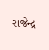રાજેન્દ્ર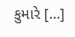કુમારે […]